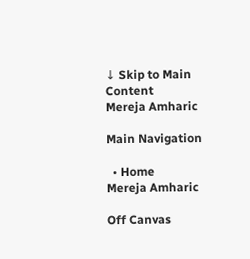↓ Skip to Main Content
Mereja Amharic

Main Navigation

  • Home
Mereja Amharic

Off Canvas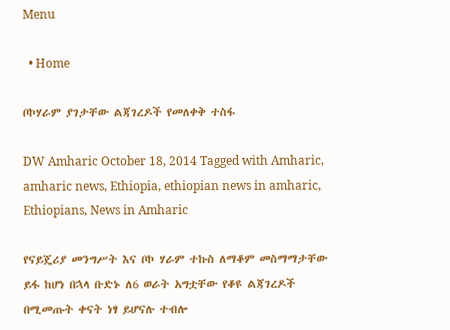Menu

  • Home

ቦኮሃራም ያገታቸው ልጃገረዶች የመለቀቅ ተስፋ

DW Amharic October 18, 2014 Tagged with Amharic, amharic news, Ethiopia, ethiopian news in amharic, Ethiopians, News in Amharic

የናይጄሪያ መንግሥት እና ቦኮ ሃራም ተኩስ ለማቆም መስማማታቸው ይፋ ከሆነ በኋላ ቡድኑ ለ6 ወራት አግቷቸው የቆዩ ልጃገረዶች በሚመጡት ቀናት ነፃ ይሆናሉ ተብሎ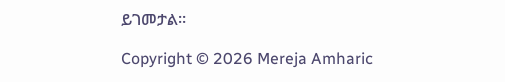ይገመታል።

Copyright © 2026 Mereja Amharic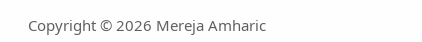Copyright © 2026 Mereja Amharic